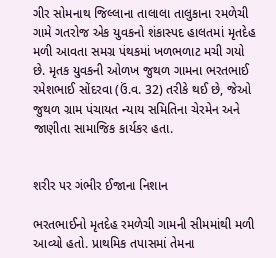ગીર સોમનાથ જિલ્લાના તાલાલા તાલુકાના રમળેચી ગામે ગતરોજ એક યુવકનો શંકાસ્પદ હાલતમાં મૃતદેહ મળી આવતા સમગ્ર પંથકમાં ખળભળાટ મચી ગયો છે. મૃતક યુવકની ઓળખ જુથળ ગામના ભરતભાઈ રમેશભાઈ સોંદરવા (ઉં.વ. 32) તરીકે થઈ છે, જેઓ જુથળ ગ્રામ પંચાયત ન્યાય સમિતિના ચેરમેન અને જાણીતા સામાજિક કાર્યકર હતા.


શરીર પર ગંભીર ઈજાના નિશાન

ભરતભાઈનો મૃતદેહ રમળેચી ગામની સીમમાંથી મળી આવ્યો હતો. પ્રાથમિક તપાસમાં તેમના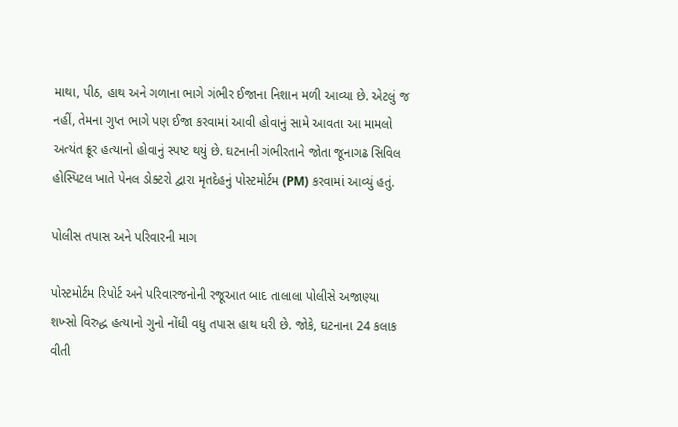માથા, પીઠ, હાથ અને ગળાના ભાગે ગંભીર ઈજાના નિશાન મળી આવ્યા છે. એટલું જ નહીં, તેમના ગુપ્ત ભાગે પણ ઈજા કરવામાં આવી હોવાનું સામે આવતા આ મામલો અત્યંત ક્રૂર હત્યાનો હોવાનું સ્પષ્ટ થયું છે. ઘટનાની ગંભીરતાને જોતા જૂનાગઢ સિવિલ હોસ્પિટલ ખાતે પેનલ ડોક્ટરો દ્વારા મૃતદેહનું પોસ્ટમોર્ટમ (PM) કરવામાં આવ્યું હતું.

પોલીસ તપાસ અને પરિવારની માગ

પોસ્ટમોર્ટમ રિપોર્ટ અને પરિવારજનોની રજૂઆત બાદ તાલાલા પોલીસે અજાણ્યા શખ્સો વિરુદ્ધ હત્યાનો ગુનો નોંધી વધુ તપાસ હાથ ધરી છે. જોકે, ઘટનાના 24 કલાક વીતી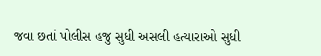જવા છતાં પોલીસ હજુ સુધી અસલી હત્યારાઓ સુધી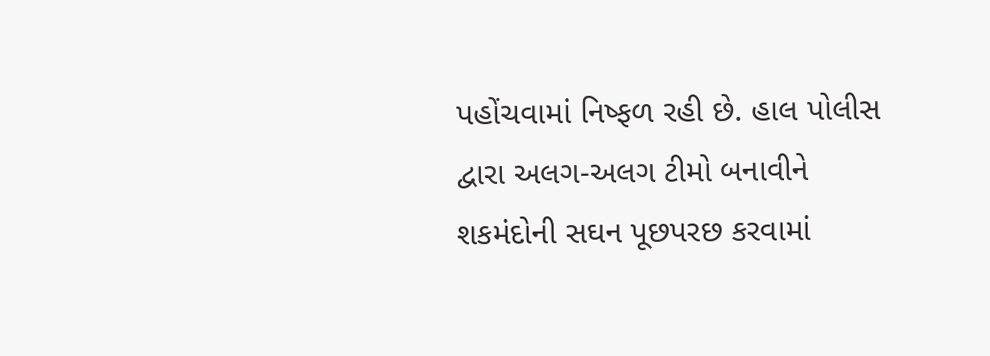પહોંચવામાં નિષ્ફળ રહી છે. હાલ પોલીસ દ્વારા અલગ-અલગ ટીમો બનાવીને શકમંદોની સઘન પૂછપરછ કરવામાં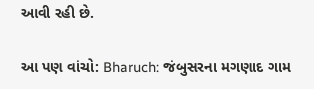આવી રહી છે.

આ પણ વાંચો: Bharuch: જંબુસરના મગણાદ ગામ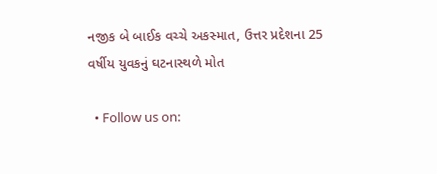નજીક બે બાઈક વચ્ચે અકસ્માત, ઉત્તર પ્રદેશના 25 વર્ષીય યુવકનું ઘટનાસ્થળે મોત

  • Follow us on: